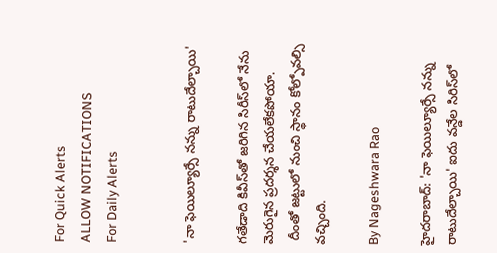For Quick Alerts
ALLOW NOTIFICATIONS
For Daily Alerts


'నా ఫెయిల్యూర్సే నన్ను రాటుదేల్చాయి'

గతేడాది కివీస్‌తో జరిగిన సిరీస్‌లో నేను మెరుగైన ప్రదర్శన చేయలేకపోయా.
 దీంతో జట్టులో నుంచి స్థానం కోల్పోవల్సి వచ్చింది.

By Nageshwara Rao

హైదరాబాద్: 'నా ఫెయిల్యూర్సే నన్ను రాటుదేల్చాయి' ఐదు వన్డేల సిరిస్‌లో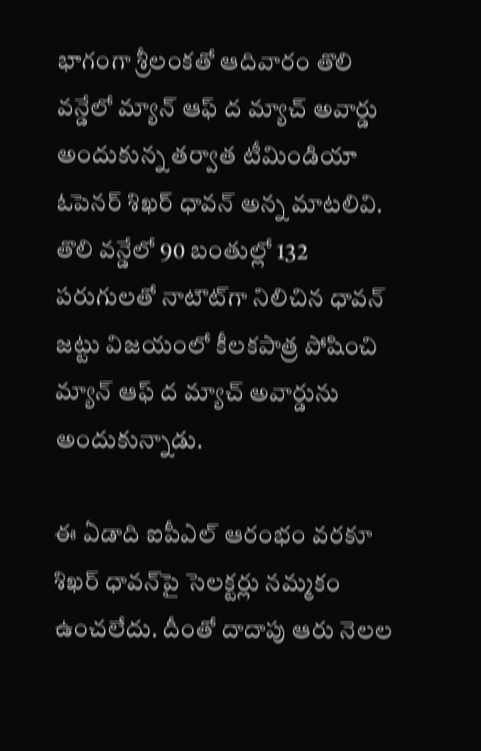భాగంగా శ్రీలంకతో ఆదివారం తొలి వన్డేలో మ్యాన్ ఆఫ్ ద మ్యాచ్ అవార్డు అందుకున్న తర్వాత టీమిండియా ఓపెనర్ శిఖర్ ధావన్ అన్న మాటలివి. తొలి వన్డేలో 90 బంతుల్లో 132 పరుగులతో నాటౌట్‌గా నిలిచిన ధావన్ జట్టు విజయంలో కీలకపాత్ర పోషించి మ్యాన్‌ ఆఫ్‌ ద మ్యాచ్‌ అవార్డును అందుకున్నాడు.

ఈ ఏడాది ఐపీఎల్ ఆరంభం వరకూ శిఖర్‌ ధావన్‌పై సెలక్టర్లు నమ్మకం ఉంచలేదు. దీంతో దాదాపు ఆరు నెలల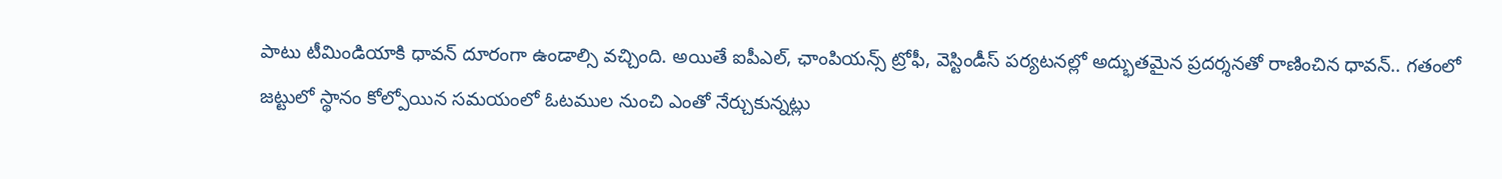పాటు టీమిండియాకి ధావన్ దూరంగా ఉండాల్సి వచ్చింది. అయితే ఐపీఎల్, ఛాంపియన్స్ ట్రోఫీ, వెస్టిండీస్ పర్యటనల్లో అద్భుతమైన ప్రదర్శనతో రాణించిన ధావన్.. గతంలో జట్టులో స్థానం కోల్పోయిన సమయంలో ఓటముల నుంచి ఎంతో నేర్చుకున్నట్లు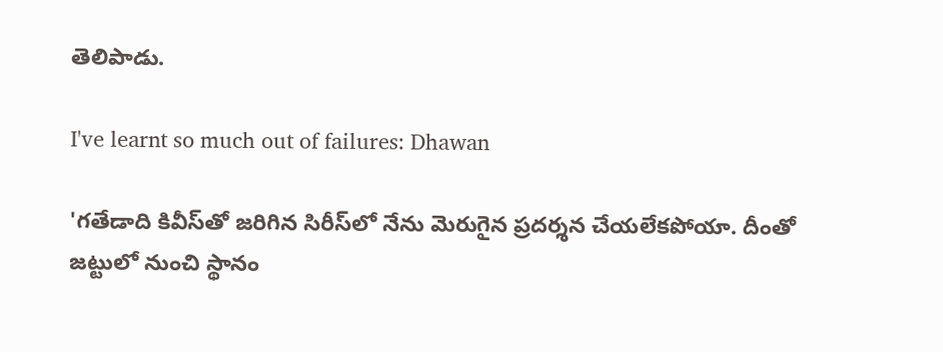తెలిపాడు.

I've learnt so much out of failures: Dhawan

'గతేడాది కివీస్‌తో జరిగిన సిరీస్‌లో నేను మెరుగైన ప్రదర్శన చేయలేకపోయా. దీంతో జట్టులో నుంచి స్థానం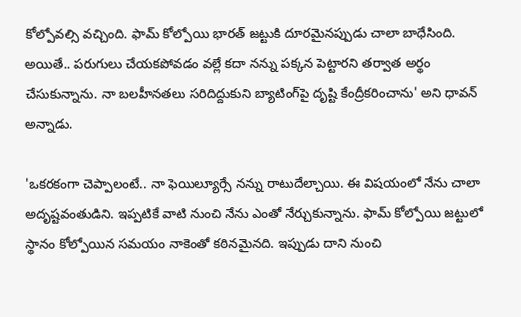కోల్పోవల్సి వచ్చింది. ఫామ్ కోల్పోయి భారత్ జట్టుకి దూరమైనప్పుడు చాలా బాధేసింది. అయితే.. పరుగులు చేయకపోవడం వల్లే కదా నన్ను పక్కన పెట్టారని తర్వాత అర్థం చేసుకున్నాను. నా బలహీనతలు సరిదిద్దుకుని బ్యాటింగ్‌పై దృష్టి కేంద్రీకరించాను' అని ధావన్ అన్నాడు.

'ఒకరకంగా చెప్పాలంటే.. నా ఫెయిల్యూర్సే నన్ను రాటుదేల్చాయి. ఈ విషయంలో నేను చాలా అదృష్టవంతుడిని. ఇప్పటికే వాటి నుంచి నేను ఎంతో నేర్చుకున్నాను. ఫామ్‌ కోల్పోయి జట్టులో స్థానం కోల్పోయిన సమయం నాకెంతో కఠినమైనది. ఇప్పుడు దాని నుంచి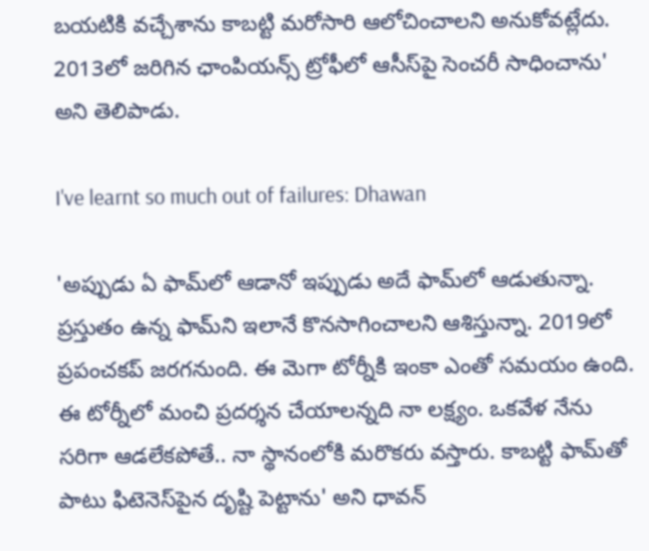బయటికి వచ్చేశాను కాబట్టి మరోసారి ఆలోచించాలని అనుకోవట్లేదు. 2013లో జరిగిన ఛాంపియన్స్‌ ట్రోఫీలో ఆసీస్‌పై సెంచరీ సాధించాను' అని తెలిపాడు.

I've learnt so much out of failures: Dhawan

'అప్పుడు ఏ ఫామ్‌లో ఆడానో ఇప్పుడు అదే ఫామ్‌లో ఆడుతున్నా. ప్రస్తుతం ఉన్న ఫామ్‌ని ఇలానే కొనసాగించాలని ఆశిస్తున్నా. 2019లో ప్రపంచకప్‌ జరగనుంది. ఈ మెగా టోర్నీకి ఇంకా ఎంతో సమయం ఉంది. ఈ టోర్నీలో మంచి ప్రదర్శన చేయాలన్నది నా లక్ష్యం. ఒకవేళ నేను సరిగా ఆడలేకపోతే.. నా స్థానంలోకి మరొకరు వస్తారు. కాబట్టి ఫామ్‌తో పాటు ఫిటెనెస్‌పైన దృష్టి పెట్టాను' అని ధావన్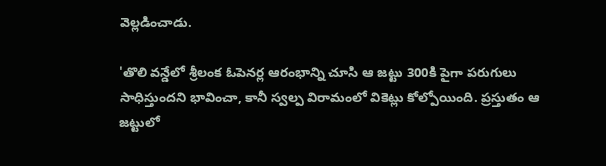వెల్లడించాడు.

'తొలి వన్డేలో శ్రీలంక ఓపెనర్ల ఆరంభాన్ని చూసి ఆ జట్టు 300కి పైగా పరుగులు సాధిస్తుందని భావించా, కానీ స్వల్ప విరామంలో వికెట్లు కోల్పోయింది. ప్రస్తుతం ఆ జట్టులో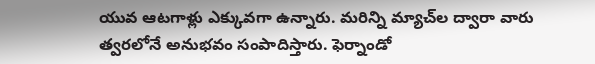యువ ఆటగాళ్లు ఎక్కువగా ఉన్నారు. మరిన్ని మ్యాచ్‌ల ద్వారా వారు త్వరలోనే అనుభవం సంపాదిస్తారు. ఫెర్నాండో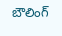బౌలింగ్‌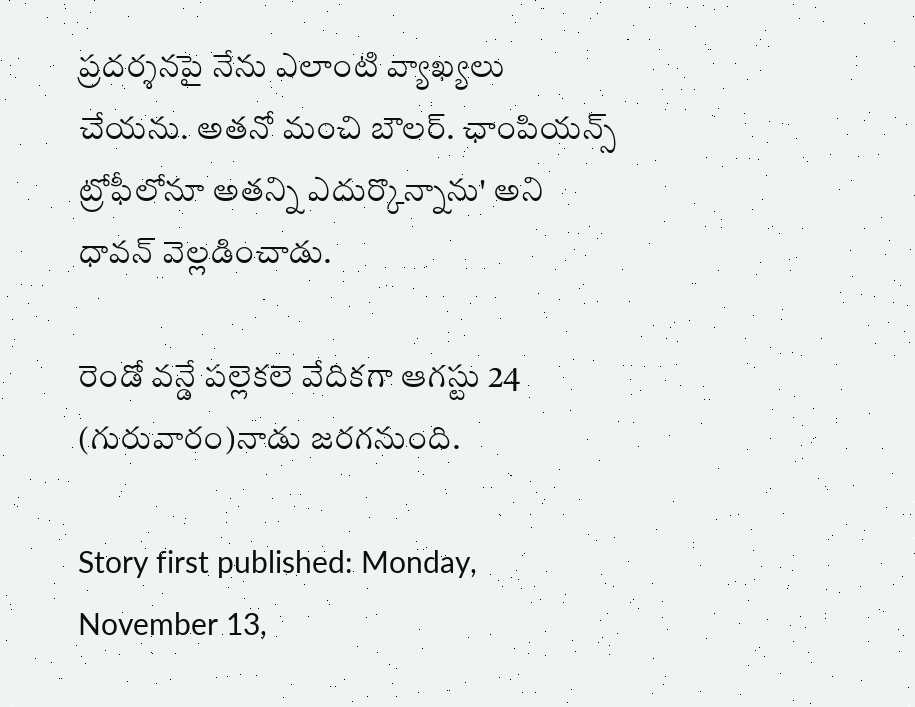ప్రదర్శనపై నేను ఎలాంటి వ్యాఖ్యలు చేయను. అతనో మంచి బౌలర్‌. ఛాంపియన్స్‌ ట్రోఫీలోనూ అతన్ని ఎదుర్కొన్నాను' అని ధావన్‌ వెల్లడించాడు.

రెండో వన్డే పల్లెకలె వేదికగా ఆగస్టు 24 (గురువారం)నాడు జరగనుంది.

Story first published: Monday, November 13,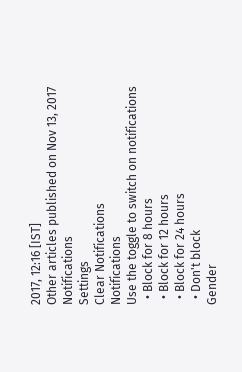2017, 12:16 [IST]
Other articles published on Nov 13, 2017
Notifications
Settings
Clear Notifications
Notifications
Use the toggle to switch on notifications
  • Block for 8 hours
  • Block for 12 hours
  • Block for 24 hours
  • Don't block
Gender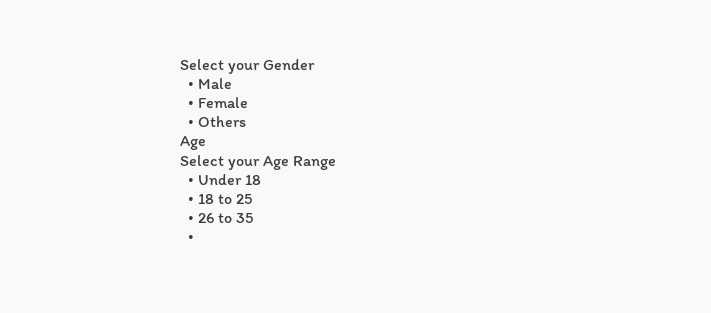Select your Gender
  • Male
  • Female
  • Others
Age
Select your Age Range
  • Under 18
  • 18 to 25
  • 26 to 35
  •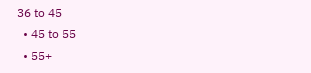36 to 45
  • 45 to 55
  • 55+